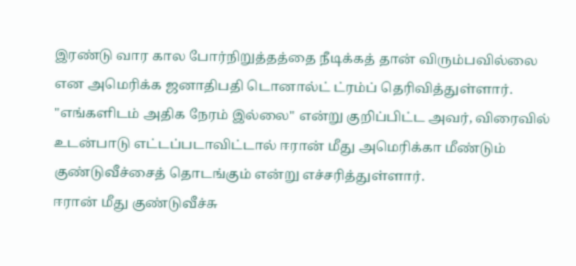இரண்டு வார கால போர்நிறுத்தத்தை நீடிக்கத் தான் விரும்பவில்லை என அமெரிக்க ஜனாதிபதி டொனால்ட் ட்ரம்ப் தெரிவித்துள்ளார்.
"எங்களிடம் அதிக நேரம் இல்லை" என்று குறிப்பிட்ட அவர், விரைவில் உடன்பாடு எட்டப்படாவிட்டால் ஈரான் மீது அமெரிக்கா மீண்டும் குண்டுவீச்சைத் தொடங்கும் என்று எச்சரித்துள்ளார்.
ஈரான் மீது குண்டுவீச்சு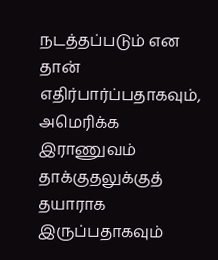நடத்தப்படும் என தான் எதிர்பார்ப்பதாகவும், அமெரிக்க இராணுவம் தாக்குதலுக்குத் தயாராக இருப்பதாகவும்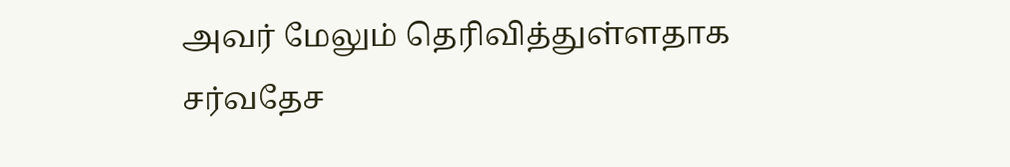அவர் மேலும் தெரிவித்துள்ளதாக சர்வதேச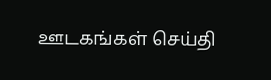ஊடகங்கள் செய்தி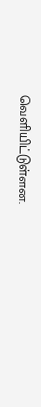வெளியிட்டுள்ளன.